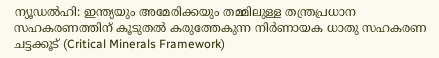ന്യൂഡൽഹി: ഇന്ത്യയും അമേരിക്കയും തമ്മിലുള്ള തന്ത്രപ്രധാന സഹകരണത്തിന് കൂടുതൽ കരുത്തേകുന്ന നിർണായക ധാതു സഹകരണ ചട്ടക്കൂട് (Critical Minerals Framework)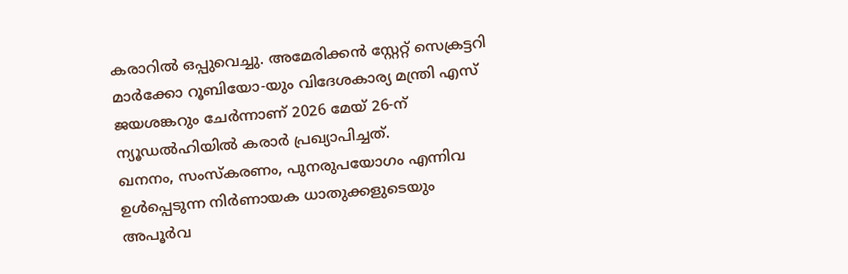കരാറിൽ ഒപ്പുവെച്ചു. അമേരിക്കൻ സ്റ്റേറ്റ് സെക്രട്ടറി മാർക്കോ റൂബിയോ-യും വിദേശകാര്യ മന്ത്രി എസ് ജയശങ്കറും ചേർന്നാണ് 2026 മേയ് 26-ന് ന്യൂഡൽഹിയിൽ കരാർ പ്രഖ്യാപിച്ചത്.
ഖനനം, സംസ്കരണം, പുനരുപയോഗം എന്നിവ ഉൾപ്പെടുന്ന നിർണായക ധാതുക്കളുടെയും അപൂർവ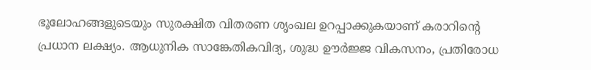ഭൂലോഹങ്ങളുടെയും സുരക്ഷിത വിതരണ ശൃംഖല ഉറപ്പാക്കുകയാണ് കരാറിന്റെ പ്രധാന ലക്ഷ്യം. ആധുനിക സാങ്കേതികവിദ്യ, ശുദ്ധ ഊർജ്ജ വികസനം, പ്രതിരോധ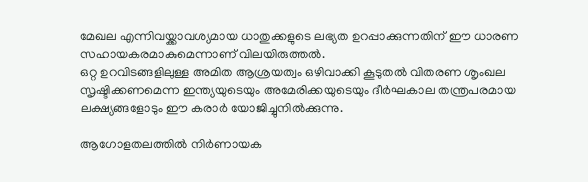മേഖല എന്നിവയ്ക്കാവശ്യമായ ധാതുക്കളുടെ ലഭ്യത ഉറപ്പാക്കുന്നതിന് ഈ ധാരണ സഹായകരമാകുമെന്നാണ് വിലയിരുത്തൽ.
ഒറ്റ ഉറവിടങ്ങളിലുള്ള അമിത ആശ്രയത്വം ഒഴിവാക്കി കൂടുതൽ വിതരണ ശൃംഖല സൃഷ്ടിക്കണമെന്ന ഇന്ത്യയുടെയും അമേരിക്കയുടെയും ദീർഘകാല തന്ത്രപരമായ ലക്ഷ്യങ്ങളോടും ഈ കരാർ യോജിച്ചുനിൽക്കുന്നു.

ആഗോളതലത്തിൽ നിർണായക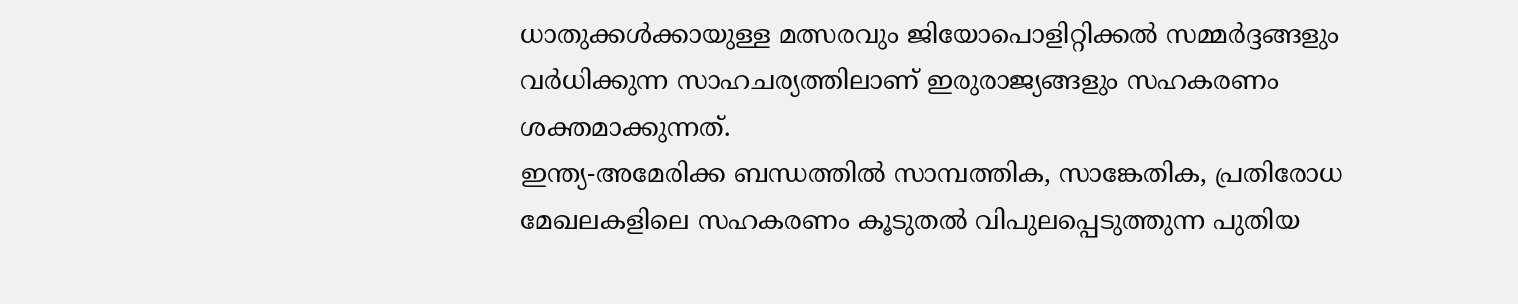ധാതുക്കൾക്കായുള്ള മത്സരവും ജിയോപൊളിറ്റിക്കൽ സമ്മർദ്ദങ്ങളും വർധിക്കുന്ന സാഹചര്യത്തിലാണ് ഇരുരാജ്യങ്ങളും സഹകരണം ശക്തമാക്കുന്നത്.
ഇന്ത്യ-അമേരിക്ക ബന്ധത്തിൽ സാമ്പത്തിക, സാങ്കേതിക, പ്രതിരോധ മേഖലകളിലെ സഹകരണം കൂടുതൽ വിപുലപ്പെടുത്തുന്ന പുതിയ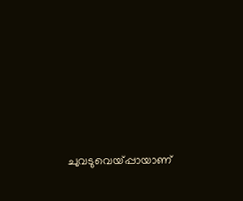ചുവടുവെയ്പ്പായാണ്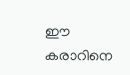ഈ കരാറിനെ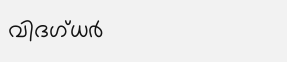വിദഗ്ധർ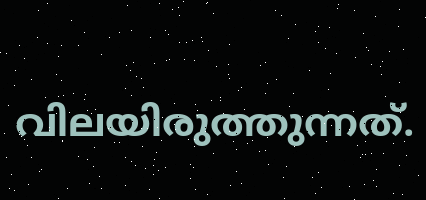വിലയിരുത്തുന്നത്.